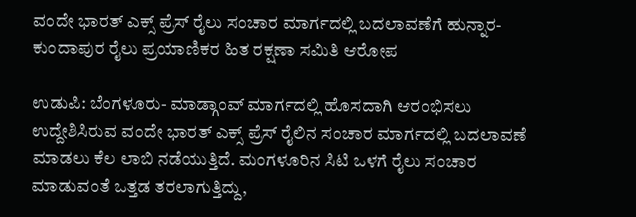ವಂದೇ ಭಾರತ್ ಎಕ್ಸ್ ಪ್ರೆಸ್ ರೈಲು ಸಂಚಾರ ಮಾರ್ಗದಲ್ಲಿ ಬದಲಾವಣೆಗೆ ಹುನ್ನಾರ- ಕುಂದಾಪುರ ರೈಲು ಪ್ರಯಾಣಿಕರ ಹಿತ ರಕ್ಷಣಾ ಸಮಿತಿ‌ ಆರೋಪ

ಉಡುಪಿ: ಬೆಂಗಳೂರು- ಮಾಡ್ಗಾಂವ್ ಮಾರ್ಗದಲ್ಲಿ ಹೊಸದಾಗಿ ಆರಂಭಿಸಲು ಉದ್ದೇಶಿಸಿರುವ ವಂದೇ ಭಾರತ್ ಎಕ್ಸ್ ಪ್ರೆಸ್ ರೈಲಿನ ಸಂಚಾರ ಮಾರ್ಗದಲ್ಲಿ ಬದಲಾವಣೆ ಮಾಡಲು ಕೆಲ ಲಾಬಿ ನಡೆಯುತ್ತಿದೆ. ಮಂಗಳೂರಿನ ಸಿಟಿ ಒಳಗೆ ರೈಲು ಸಂಚಾರ ಮಾಡುವಂತೆ ಒತ್ತಡ ತರಲಾಗುತ್ತಿದ್ದು,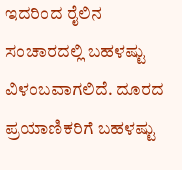ಇದರಿಂದ ರೈಲಿನ ಸಂಚಾರದಲ್ಲಿ ಬಹಳಷ್ಟು ವಿಳಂಬವಾಗಲಿದೆ. ದೂರದ ಪ್ರಯಾಣಿಕರಿಗೆ ಬಹಳಷ್ಟು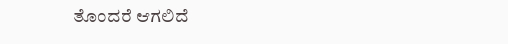ತೊಂದರೆ ಆಗಲಿದೆ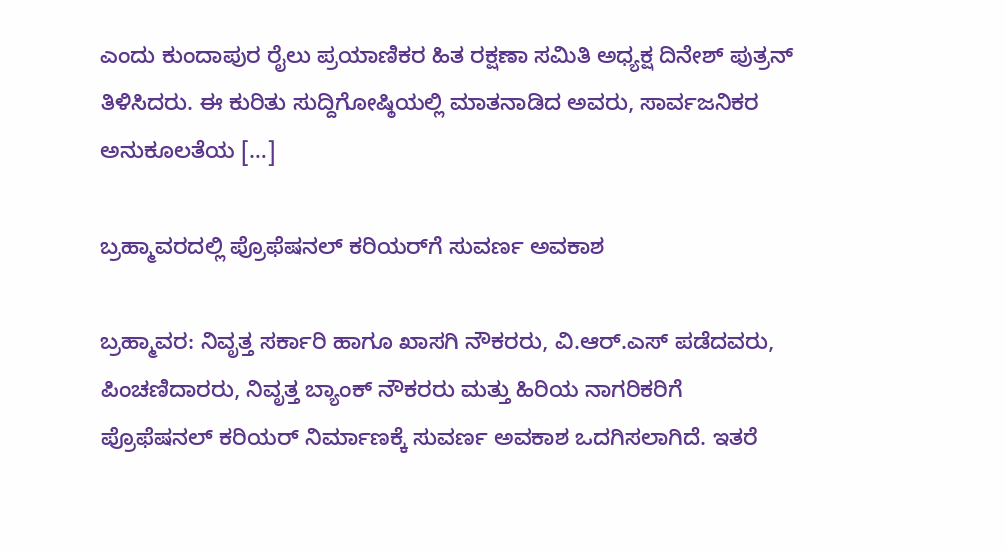ಎಂದು ಕುಂದಾಪುರ ರೈಲು ಪ್ರಯಾಣಿಕರ ಹಿತ ರಕ್ಷಣಾ ಸಮಿತಿ‌ ಅಧ್ಯಕ್ಷ ದಿನೇಶ್ ಪುತ್ರನ್ ತಿಳಿಸಿದರು. ಈ ಕುರಿತು ಸುದ್ದಿಗೋಷ್ಠಿಯಲ್ಲಿ ಮಾತನಾಡಿದ ಅವರು, ಸಾರ್ವಜನಿಕರ ಅನುಕೂಲತೆಯ […]

ಬ್ರಹ್ಮಾವರದಲ್ಲಿ ಪ್ರೊಫೆಷನಲ್ ಕರಿಯರ್‌ಗೆ ಸುವರ್ಣ ಅವಕಾಶ

ಬ್ರಹ್ಮಾವರ: ನಿವೃತ್ತ ಸರ್ಕಾರಿ ಹಾಗೂ ಖಾಸಗಿ ನೌಕರರು, ವಿ.ಆರ್‌.ಎಸ್ ಪಡೆದವರು, ಪಿಂಚಣಿದಾರರು, ನಿವೃತ್ತ ಬ್ಯಾಂಕ್ ನೌಕರರು ಮತ್ತು ಹಿರಿಯ ನಾಗರಿಕರಿಗೆ ಪ್ರೊಫೆಷನಲ್ ಕರಿಯರ್ ನಿರ್ಮಾಣಕ್ಕೆ ಸುವರ್ಣ ಅವಕಾಶ ಒದಗಿಸಲಾಗಿದೆ. ಇತರೆ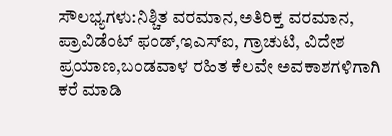ಸೌಲಭ್ಯಗಳು:ನಿಶ್ಚಿತ ವರಮಾನ,ಅತಿರಿಕ್ತ ವರಮಾನ, ಪ್ರಾವಿಡೆಂಟ್ ಫಂಡ್,ಇಎಸ್ಐ, ಗ್ರಾಚುಟಿ, ವಿದೇಶ ಪ್ರಯಾಣ,ಬಂಡವಾಳ ರಹಿತ ಕೆಲವೇ ಅವಕಾಶಗಳಿಗಾಗಿ ಕರೆ ಮಾಡಿ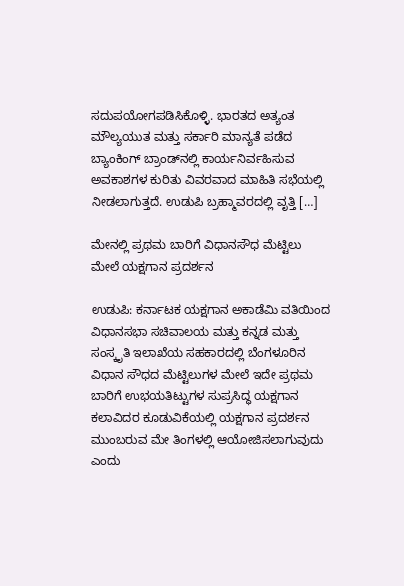ಸದುಪಯೋಗಪಡಿಸಿಕೊಳ್ಳಿ. ಭಾರತದ ಅತ್ಯಂತ ಮೌಲ್ಯಯುತ ಮತ್ತು ಸರ್ಕಾರಿ ಮಾನ್ಯತೆ ಪಡೆದ ಬ್ಯಾಂಕಿಂಗ್ ಬ್ರಾಂಡ್‌ನಲ್ಲಿ ಕಾರ್ಯನಿರ್ವಹಿಸುವ ಅವಕಾಶಗಳ ಕುರಿತು ವಿವರವಾದ ಮಾಹಿತಿ ಸಭೆಯಲ್ಲಿ ನೀಡಲಾಗುತ್ತದೆ. ಉಡುಪಿ ಬ್ರಹ್ಮಾವರದಲ್ಲಿ ವೃತ್ತಿ […]

ಮೇನಲ್ಲಿ ಪ್ರಥಮ ಬಾರಿಗೆ ವಿಧಾನಸೌಧ ಮೆಟ್ಟಿಲು ಮೇಲೆ ಯಕ್ಷಗಾನ ಪ್ರದರ್ಶನ

ಉಡುಪಿ: ಕರ್ನಾಟಕ ಯಕ್ಷಗಾನ ಅಕಾಡೆಮಿ ವತಿಯಿಂದ ವಿಧಾನಸಭಾ ಸಚಿವಾಲಯ ಮತ್ತು ಕನ್ನಡ ಮತ್ತು ಸಂಸ್ಕೃತಿ ಇಲಾಖೆಯ ಸಹಕಾರದಲ್ಲಿ ಬೆಂಗಳೂರಿನ ವಿಧಾನ ಸೌಧದ ಮೆಟ್ಟಿಲುಗಳ ಮೇಲೆ ಇದೇ ಪ್ರಥಮ ಬಾರಿಗೆ ಉಭಯತಿಟ್ಟುಗಳ ಸುಪ್ರಸಿದ್ಧ ಯಕ್ಷಗಾನ ಕಲಾವಿದರ ಕೂಡುವಿಕೆಯಲ್ಲಿ ಯಕ್ಷಗಾನ ಪ್ರದರ್ಶನ ಮುಂಬರುವ ಮೇ ತಿಂಗಳಲ್ಲಿ ಆಯೋಜಿಸಲಾಗುವುದು ಎಂದು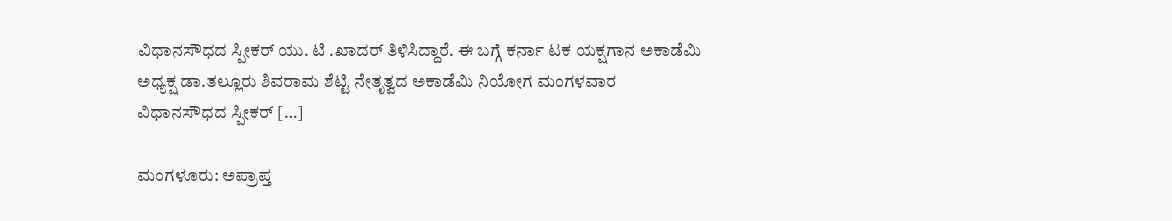ವಿಧಾನಸೌಧದ ಸ್ಪೀಕರ್‌ ಯು. ಟಿ .ಖಾದರ್‌ ತಿಳಿಸಿದ್ದಾರೆ. ಈ ಬಗ್ಗೆ ಕರ್ನಾ ಟಕ ಯಕ್ಷಗಾನ ಅಕಾಡೆಮಿ ಅಧ್ಯಕ್ಷ ಡಾ.ತಲ್ಲೂರು ಶಿವರಾಮ ಶೆಟ್ಟಿ ನೇತೃತ್ವದ ಅಕಾಡೆಮಿ ನಿಯೋಗ ಮಂಗಳವಾರ ವಿಧಾನಸೌಧದ ಸ್ಪೀಕರ್‌ […]

ಮಂಗಳೂರು: ಅಪ್ರಾಪ್ತ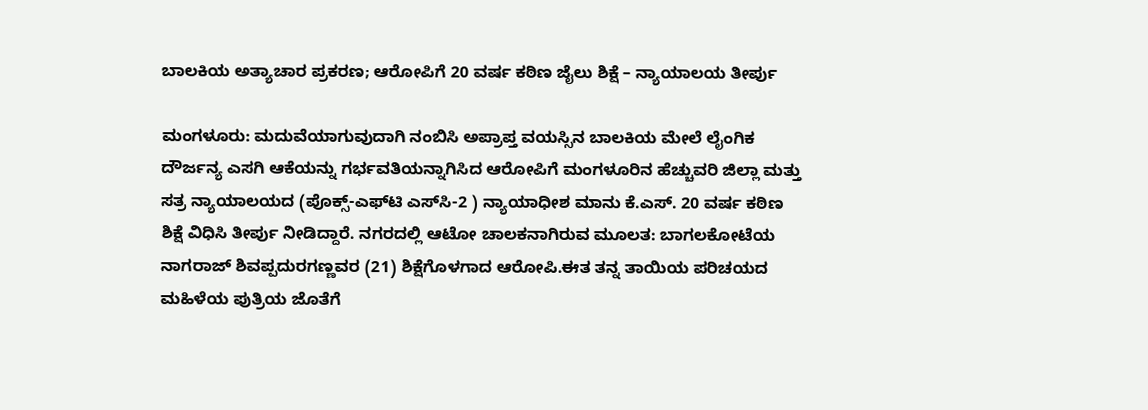ಬಾಲಕಿಯ ಅತ್ಯಾಚಾರ ಪ್ರಕರಣ; ಆರೋಪಿಗೆ 20 ವರ್ಷ ಕಠಿಣ ಜೈಲು ಶಿಕ್ಷೆ – ನ್ಯಾಯಾಲಯ ತೀರ್ಪು

ಮಂಗಳೂರು: ಮದುವೆಯಾಗುವುದಾಗಿ ನಂಬಿಸಿ ಅಪ್ರಾಪ್ತ ವಯಸ್ಸಿನ ಬಾಲಕಿಯ ಮೇಲೆ ಲೈಂಗಿಕ ದೌರ್ಜನ್ಯ ಎಸಗಿ ಆಕೆಯನ್ನು ಗರ್ಭವತಿಯನ್ನಾಗಿಸಿದ ಆರೋಪಿಗೆ ಮಂಗಳೂರಿನ ಹೆಚ್ಚುವರಿ ಜಿಲ್ಲಾ ಮತ್ತು ಸತ್ರ ನ್ಯಾಯಾಲಯದ (ಪೊಕ್ಸ್‌-ಎಫ್‌ಟಿ ಎಸ್‌ಸಿ-2 ) ನ್ಯಾಯಾಧೀಶ ಮಾನು ಕೆ.ಎಸ್. 20 ವರ್ಷ ಕಠಿಣ ಶಿಕ್ಷೆ ವಿಧಿಸಿ ತೀರ್ಪು ನೀಡಿದ್ದಾರೆ. ನಗರದಲ್ಲಿ ಆಟೋ ಚಾಲಕನಾಗಿರುವ ಮೂಲತ: ಬಾಗಲಕೋಟೆಯ ನಾಗರಾಜ್ ಶಿವಪ್ಪದುರಗಣ್ಣವರ (21) ಶಿಕ್ಷೆಗೊಳಗಾದ ಆರೋಪಿ.ಈತ ತನ್ನ ತಾಯಿಯ ಪರಿಚಯದ ಮಹಿಳೆಯ ಪುತ್ರಿಯ ಜೊತೆಗೆ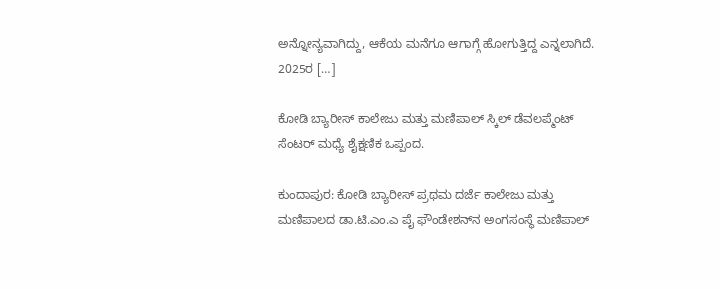ಅನ್ನೋನ್ಯವಾಗಿದ್ದು, ಆಕೆಯ ಮನೆಗೂ ಆಗಾಗ್ಗೆ ಹೋಗುತ್ತಿದ್ದ ಎನ್ನಲಾಗಿದೆ. 2025ರ […]

ಕೋಡಿ ಬ್ಯಾರೀಸ್ ಕಾಲೇಜು ಮತ್ತು ಮಣಿಪಾಲ್ ಸ್ಕಿಲ್ ಡೆವಲಪ್ಮೆಂಟ್ ಸೆಂಟರ್ ಮಧ್ಯೆ ಶೈಕ್ಷಣಿಕ ಒಪ್ಪಂದ.

ಕುಂದಾಪುರ: ಕೋಡಿ ಬ್ಯಾರೀಸ್ ಪ್ರಥಮ ದರ್ಜೆ ಕಾಲೇಜು ಮತ್ತು ಮಣಿಪಾಲದ ಡಾ.ಟಿ.ಎಂ.ಎ ಪೈ ಫೌಂಡೇಶನ್‌ನ ಅಂಗಸಂಸ್ಥೆ ಮಣಿಪಾಲ್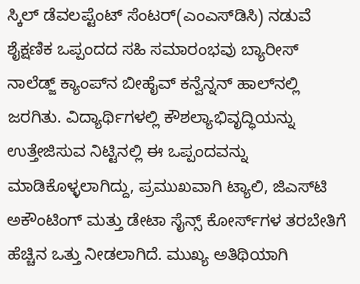ಸ್ಕಿಲ್ ಡೆವಲಪ್ಟೆಂಟ್ ಸೆಂಟ‌ರ್(ಎಂಎಸ್‌ಡಿಸಿ) ನಡುವೆ ಶೈಕ್ಷಣಿಕ ಒಪ್ಪಂದದ ಸಹಿ ಸಮಾರಂಭವು ಬ್ಯಾರೀಸ್ ನಾಲೆಡ್ಜ್ ಕ್ಯಾಂಪ್‌ನ ಬೀಹೈವ್ ಕನ್ವೆನ್ನನ್‌ ಹಾಲ್‌ನಲ್ಲಿ ಜರಗಿತು. ವಿದ್ಯಾರ್ಥಿಗಳಲ್ಲಿ ಕೌಶಲ್ಯಾಭಿವೃದ್ಧಿಯನ್ನು ಉತ್ತೇಜಿಸುವ ನಿಟ್ಟಿನಲ್ಲಿ ಈ ಒಪ್ಪಂದವನ್ನು ಮಾಡಿಕೊಳ್ಳಲಾಗಿದ್ದು, ಪ್ರಮುಖವಾಗಿ ಟ್ಯಾಲಿ, ಜಿಎಸ್‌ಟಿ ಅಕೌಂಟಿಂಗ್‌ ಮತ್ತು ಡೇಟಾ ಸೈನ್ಸ್‌ ಕೋರ್ಸ್‌ಗಳ ತರಬೇತಿಗೆ ಹೆಚ್ಚಿನ ಒತ್ತು ನೀಡಲಾಗಿದೆ. ಮುಖ್ಯ ಅತಿಥಿಯಾಗಿ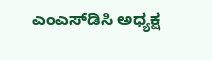ಎಂಎಸ್‌ಡಿಸಿ ಅಧ್ಯಕ್ಷ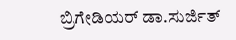ಬ್ರಿಗೇಡಿಯ‌ರ್ ಡಾ.ಸುರ್ಜಿತ್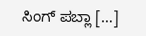ಸಿಂಗ್ ಪಬ್ಲಾ […]